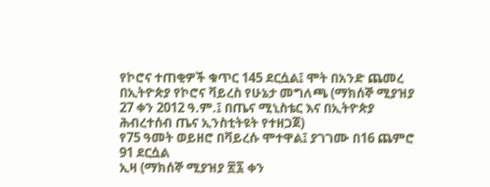የኮሮና ተጠቂዎች ቁጥር 145 ደርሷል፤ ሞት በአንድ ጨመረ
በኢትዮጵያ የኮሮና ቫይረስ የሁኔታ መግለጫ (ማክሰኞ ሚያዝያ 27 ቀን 2012 ዓ.ም.፤ በጤና ሚኒስቴር እና በኢትዮጵያ ሕብረተሰብ ጤና ኢንስቲትዩት የተዘጋጀ)
የ75 ዓመት ወይዘሮ በቫይረሱ ሞተዋል፤ ያገገሙ በ16 ጨምሮ 91 ደርሷል
ኢዛ (ማክሰኞ ሚያዝያ ፳፯ ቀን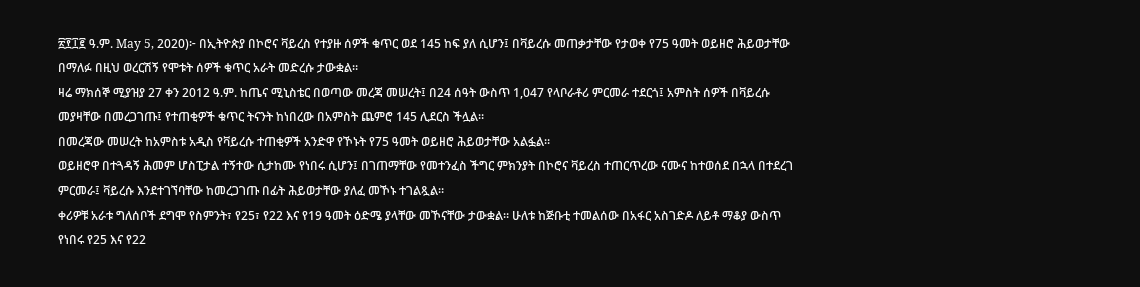፳፻፲፪ ዓ.ም. May 5, 2020)፦ በኢትዮጵያ በኮሮና ቫይረስ የተያዙ ሰዎች ቁጥር ወደ 145 ከፍ ያለ ሲሆን፤ በቫይረሱ መጠቃታቸው የታወቀ የ75 ዓመት ወይዘሮ ሕይወታቸው በማለፉ በዚህ ወረርሽኝ የሞቱት ሰዎች ቁጥር አራት መድረሱ ታውቋል።
ዛሬ ማክሰኞ ሚያዝያ 27 ቀን 2012 ዓ.ም. ከጤና ሚኒስቴር በወጣው መረጃ መሠረት፤ በ24 ሰዓት ውስጥ 1,047 የላቦራቶሪ ምርመራ ተደርጎ፤ አምስት ሰዎች በቫይረሱ መያዛቸው በመረጋገጡ፤ የተጠቂዎች ቁጥር ትናንት ከነበረው በአምስት ጨምሮ 145 ሊደርስ ችሏል።
በመረጃው መሠረት ከአምስቱ አዲስ የቫይረሱ ተጠቂዎች አንድዋ የኾኑት የ75 ዓመት ወይዘሮ ሕይወታቸው አልፏል።
ወይዘሮዋ በተጓዳኝ ሕመም ሆስፒታል ተኝተው ሲታከሙ የነበሩ ሲሆን፤ በገጠማቸው የመተንፈስ ችግር ምክንያት በኮሮና ቫይረስ ተጠርጥረው ናሙና ከተወሰደ በኋላ በተደረገ ምርመራ፤ ቫይረሱ እንደተገኘባቸው ከመረጋገጡ በፊት ሕይወታቸው ያለፈ መኾኑ ተገልጿል።
ቀሪዎቹ አራቱ ግለሰቦች ደግሞ የስምንት፣ የ25፣ የ22 እና የ19 ዓመት ዕድሜ ያላቸው መኾናቸው ታውቋል። ሁለቱ ከጅቡቲ ተመልሰው በአፋር አስገድዶ ለይቶ ማቆያ ውስጥ የነበሩ የ25 እና የ22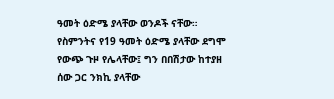ዓመት ዕድሜ ያላቸው ወንዶች ናቸው።
የስምንትና የ19 ዓመት ዕድሜ ያላቸው ደግሞ የውጭ ጉዞ የሌላቸው፤ ግን በበሽታው ከተያዘ ሰው ጋር ንክኪ ያላቸው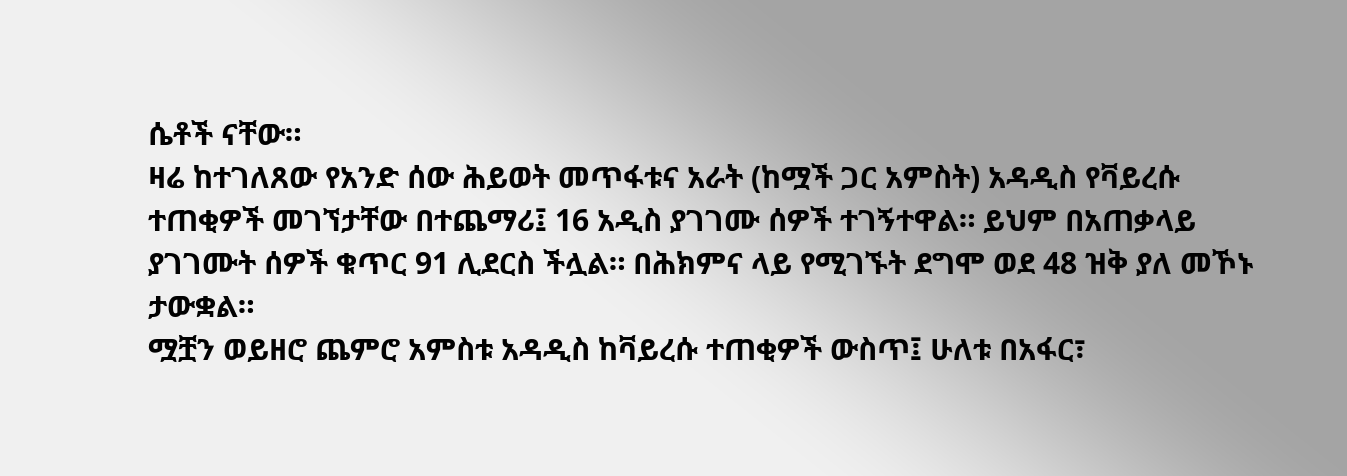ሴቶች ናቸው።
ዛሬ ከተገለጸው የአንድ ሰው ሕይወት መጥፋቱና አራት (ከሟች ጋር አምስት) አዳዲስ የቫይረሱ ተጠቂዎች መገኘታቸው በተጨማሪ፤ 16 አዲስ ያገገሙ ሰዎች ተገኝተዋል። ይህም በአጠቃላይ ያገገሙት ሰዎች ቁጥር 91 ሊደርስ ችሏል። በሕክምና ላይ የሚገኙት ደግሞ ወደ 48 ዝቅ ያለ መኾኑ ታውቋል።
ሟቿን ወይዘሮ ጨምሮ አምስቱ አዳዲስ ከቫይረሱ ተጠቂዎች ውስጥ፤ ሁለቱ በአፋር፣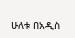ሁለቱ በአዲስ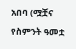አበባ (ሟቿና የስምንት ዓመቷ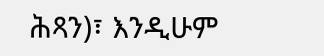ሕጻን)፣ እንዲሁም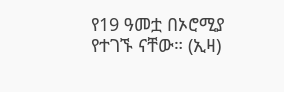የ19 ዓመቷ በኦሮሚያ የተገኙ ናቸው። (ኢዛ)